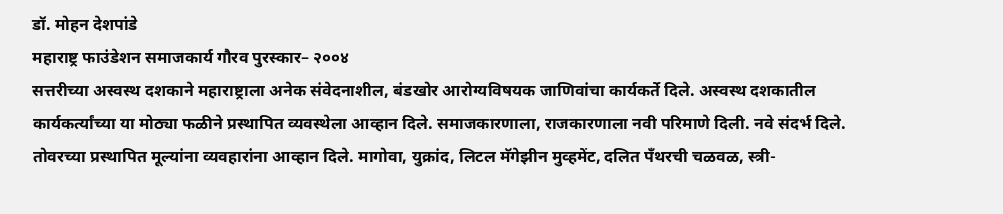डॉ. मोहन देशपांडे
महाराष्ट्र फाउंडेशन समाजकार्य गौरव पुरस्कार– २००४
सत्तरीच्या अस्वस्थ दशकाने महाराष्ट्राला अनेक संवेदनाशील, बंडखोर आरोग्यविषयक जाणिवांचा कार्यकर्ते दिले. अस्वस्थ दशकातील कार्यकर्त्यांच्या या मोठ्या फळीने प्रस्थापित व्यवस्थेला आव्हान दिले. समाजकारणाला, राजकारणाला नवी परिमाणे दिली. नवे संदर्भ दिले. तोवरच्या प्रस्थापित मूल्यांना व्यवहारांना आव्हान दिले. मागोवा, युक्रांद, लिटल मॅगेझीन मुव्हमेंट, दलित पँथरची चळवळ, स्त्री-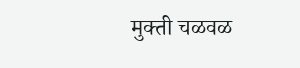मुक्ती चळवळ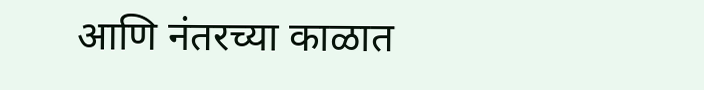आणि नंतरच्या काळात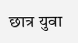छात्र युवा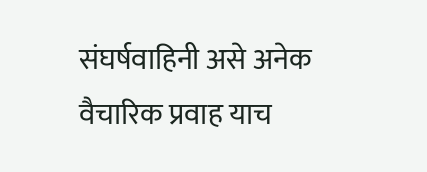संघर्षवाहिनी असे अनेक वैचारिक प्रवाह याच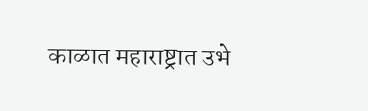काळात महाराष्ट्रात उभे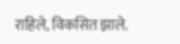राहिले, विकसित झाले.